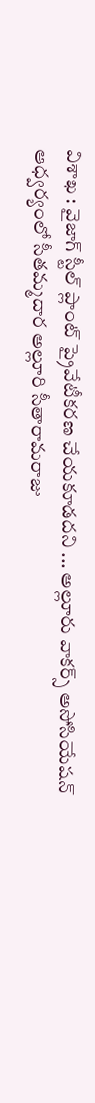విశాఖ : వైజాగ్ స్టీల్ ప్లాంట్ ప్రైవేటీకరణ చేయకూడదని ... అల్లూరు వాకర్స్ అసోసియేషన్ ఆధ్వర్యంలో సీతమ్మదార అల్లూరి సీతారామరాజు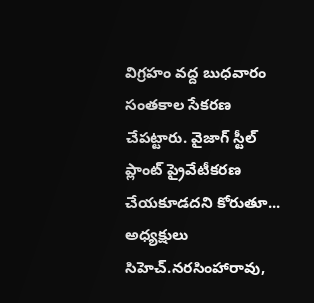విగ్రహం వద్ద బుధవారం సంతకాల సేకరణ చేపట్టారు. వైజాగ్ స్టీల్ ప్లాంట్ ప్రైవేటీకరణ చేయకూడదని కోరుతూ... అధ్యక్షులు సిహెచ్.నరసింహారావు,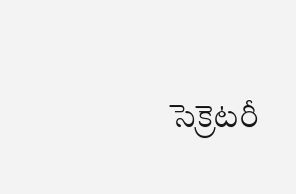సెక్రెటరీ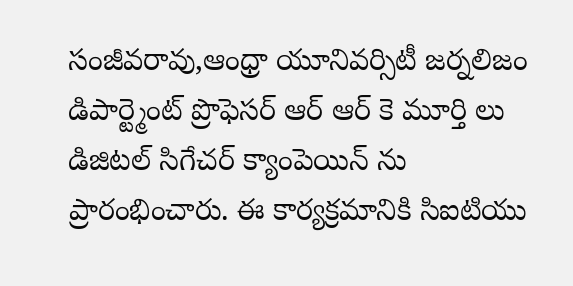సంజీవరావు,ఆంధ్రా యూనివర్సిటీ జర్నలిజం డిపార్ట్మెంట్ ప్రొఫెసర్ ఆర్ ఆర్ కె మూర్తి లు డిజిటల్ సిగేచర్ క్యాంపెయిన్ ను ప్రారంభించారు. ఈ కార్యక్రమానికి సిఐటియు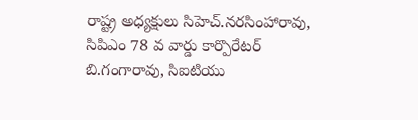రాష్ట్ర అధ్యక్షులు సిహెచ్.నరసింహారావు, సిపిఎం 78 వ వార్డు కార్పొరేటర్ బి.గంగారావు, సిఐటియు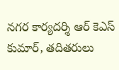నగర కార్యదర్శి ఆర్ కెఎస్ కుమార్, తదితరులు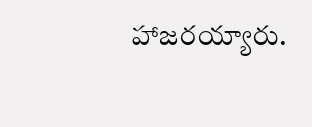హాజరయ్యారు.